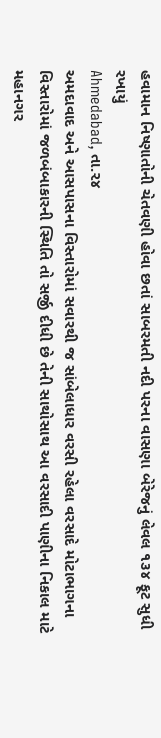હવામાન નિષ્ણાતોની ચેતવણી હોવા છતાં સાબરમતી નદી પરના વાસણા બેરેજનું લેવલ ૧૩૪ ફૂટ સુધી રખાયું
Ahmedabad, તા.૨૪
અમદાવાદ અને આસપાસના વિસ્તારોમાં સવારથી જ સાંબેલાધાર વરસી રહેલા વરસાદે મોટાભાગના વિસ્તારોમાં જળબંબાકારની સ્થિતિ તો સર્જી દીધી છે તેની સાથોસાથ આ વરસાદી પાણીના નિકાલ માટે મહાનગર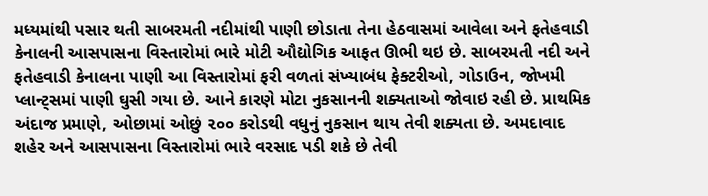મધ્યમાંથી પસાર થતી સાબરમતી નદીમાંથી પાણી છોડાતા તેના હેઠવાસમાં આવેલા અને ફતેહવાડી કેનાલની આસપાસના વિસ્તારોમાં ભારે મોટી ઔદ્યોગિક આફત ઊભી થઇ છે. સાબરમતી નદી અને ફતેહવાડી કેનાલના પાણી આ વિસ્તારોમાં ફરી વળતાં સંખ્યાબંધ ફેક્ટરીઓ, ગોડાઉન, જોખમી પ્લાન્ટ્સમાં પાણી ઘુસી ગયા છે. આને કારણે મોટા નુકસાનની શક્યતાઓ જોવાઇ રહી છે. પ્રાથમિક અંદાજ પ્રમાણે, ઓછામાં ઓછું ૨૦૦ કરોડથી વધુનું નુકસાન થાય તેવી શક્યતા છે. અમદાવાદ શહેર અને આસપાસના વિસ્તારોમાં ભારે વરસાદ પડી શકે છે તેવી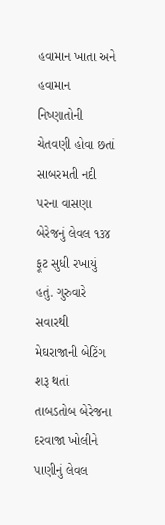હવામાન ખાતા અને હવામાન નિષ્ણાતોની ચેતવણી હોવા છતાં સાબરમતી નદી પરના વાસણા બેરેજનું લેવલ ૧૩૪ ફૂટ સુધી રખાયું હતું. ગુરુવારે સવારથી મેઘરાજાની બેટિંગ શરૂ થતાં તાબડતોબ બેરેજના દરવાજા ખોલીને પાણીનું લેવલ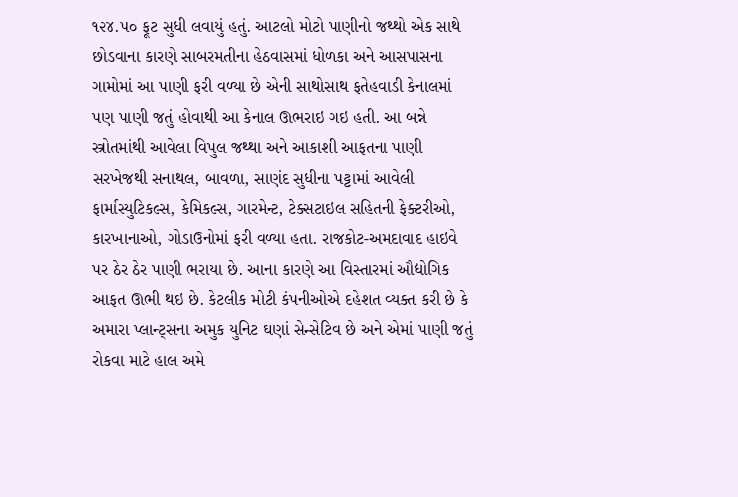૧૨૪.૫૦ ફૂટ સુધી લવાયું હતું. આટલો મોટો પાણીનો જથ્થો એક સાથે છોડવાના કારણે સાબરમતીના હેઠવાસમાં ધોળકા અને આસપાસના ગામોમાં આ પાણી ફરી વળ્યા છે એની સાથોસાથ ફતેહવાડી કેનાલમાં પણ પાણી જતું હોવાથી આ કેનાલ ઊભરાઇ ગઇ હતી. આ બન્ને સ્ત્રોતમાંથી આવેલા વિપુલ જથ્થા અને આકાશી આફતના પાણી સરખેજથી સનાથલ, બાવળા, સાણંદ સુધીના પટ્ટામાં આવેલી ફાર્માસ્યુટિકલ્સ, કેમિકલ્સ, ગારમેન્ટ, ટેક્સટાઇલ સહિતની ફેક્ટરીઓ, કારખાનાઓ, ગોડાઉનોમાં ફરી વળ્યા હતા. રાજકોટ-અમદાવાદ હાઇવે પર ઠેર ઠેર પાણી ભરાયા છે. આના કારણે આ વિસ્તારમાં ઔદ્યોગિક આફત ઊભી થઇ છે. કેટલીક મોટી કંપનીઓએ દહેશત વ્યક્ત કરી છે કે અમારા પ્લાન્ટ્સના અમુક યુનિટ ઘણાં સેન્સેટિવ છે અને એમાં પાણી જતું રોકવા માટે હાલ અમે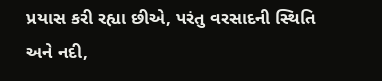પ્રયાસ કરી રહ્યા છીએ, પરંતુ વરસાદની સ્થિતિ અને નદી,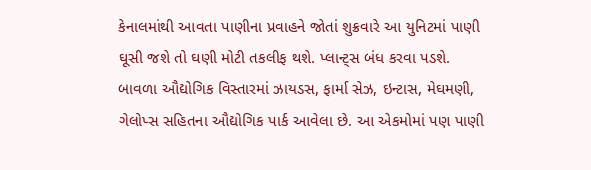કેનાલમાંથી આવતા પાણીના પ્રવાહને જોતાં શુક્રવારે આ યુનિટમાં પાણી ઘૂસી જશે તો ઘણી મોટી તકલીફ થશે. પ્લાન્ટ્સ બંધ કરવા પડશે. બાવળા ઔદ્યોગિક વિસ્તારમાં ઝાયડસ, ફાર્મા સેઝ, ઇન્ટાસ, મેઘમણી, ગેલોપ્સ સહિતના ઔદ્યોગિક પાર્ક આવેલા છે. આ એકમોમાં પણ પાણી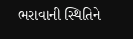ભરાવાની સ્થિતિને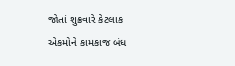જોતાં શુક્રવારે કેટલાક એકમોને કામકાજ બંધ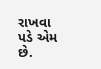રાખવા પડે એમ છે.